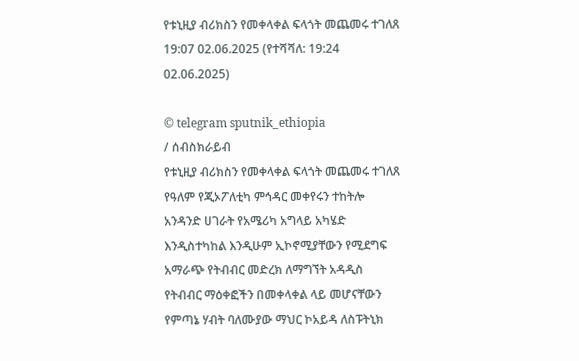የቱኒዚያ ብሪክስን የመቀላቀል ፍላጎት መጨመሩ ተገለጸ
19:07 02.06.2025 (የተሻሻለ: 19:24 02.06.2025)

© telegram sputnik_ethiopia
/ ሰብስክራይብ
የቱኒዚያ ብሪክስን የመቀላቀል ፍላጎት መጨመሩ ተገለጸ
የዓለም የጂኦፖለቲካ ምኅዳር መቀየሩን ተከትሎ አንዳንድ ሀገራት የአሜሪካ አግላይ አካሄድ እንዲስተካከል እንዲሁም ኢኮኖሚያቸውን የሚደግፍ አማራጭ የትብብር መድረክ ለማግኘት አዳዲስ የትብብር ማዕቀፎችን በመቀላቀል ላይ መሆናቸውን የምጣኔ ሃብት ባለሙያው ማህር ኮአይዳ ለስፑትኒክ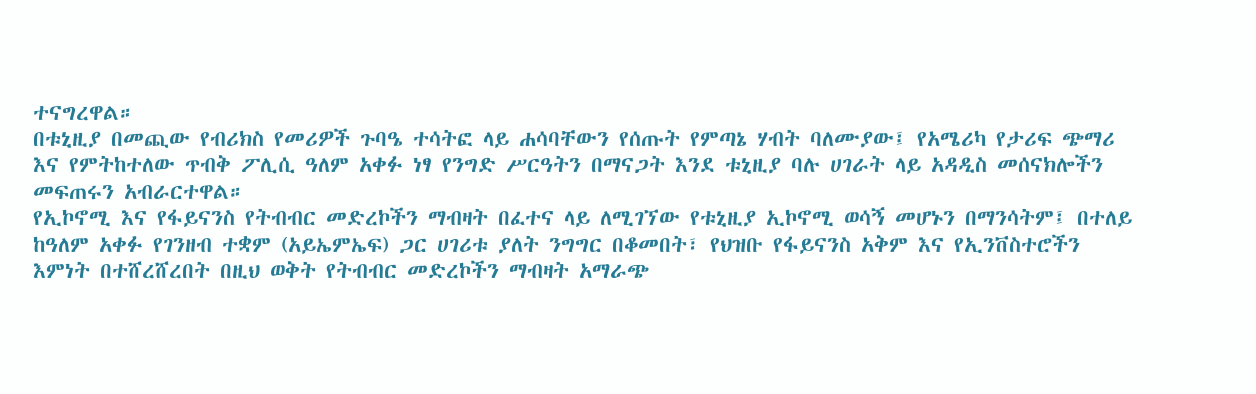ተናግረዋል።
በቱኒዚያ በመጪው የብሪክስ የመሪዎች ጉባዔ ተሳትፎ ላይ ሐሳባቸውን የሰጡት የምጣኔ ሃብት ባለሙያው፤ የአሜሪካ የታሪፍ ጭማሪ እና የምትከተለው ጥብቅ ፖሊሲ ዓለም አቀፉ ነፃ የንግድ ሥርዓትን በማናጋት እንደ ቱኒዚያ ባሉ ሀገራት ላይ አዳዲስ መሰናክሎችን መፍጠሩን አብራርተዋል።
የኢኮኖሚ እና የፋይናንስ የትብብር መድረኮችን ማብዛት በፈተና ላይ ለሚገኘው የቱኒዚያ ኢኮኖሚ ወሳኝ መሆኑን በማንሳትም፤ በተለይ ከዓለም አቀፉ የገንዘብ ተቋም (አይኤምኤፍ) ጋር ሀገሪቱ ያለት ንግግር በቆመበት፣ የህዝቡ የፋይናንስ አቅም እና የኢንቨስተሮችን እምነት በተሸረሸረበት በዚህ ወቅት የትብብር መድረኮችን ማብዛት አማራጭ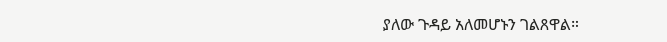ያለው ጉዳይ አለመሆኑን ገልጸዋል።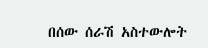በሰው ሰራሽ አስተውሎት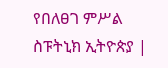የበለፀገ ምሥል
ስፑትኒክ ኢትዮጵያ |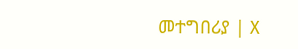መተግበሪያ | X